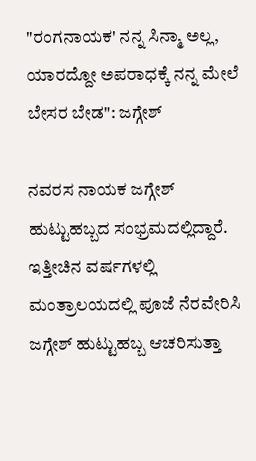"ರಂಗನಾಯಕ' ನನ್ನ ಸಿನ್ಮಾ ಅಲ್ಲ, ಯಾರದ್ದೋ ಅಪರಾಧಕ್ಕೆ ನನ್ನ ಮೇಲೆ ಬೇಸರ ಬೇಡ": ಜಗ್ಗೇಶ್

ನವರಸ ನಾಯಕ ಜಗ್ಗೇಶ್ ಹುಟ್ಟುಹಬ್ಬದ ಸಂಭ್ರಮದಲ್ಲಿದ್ದಾರೆ. ಇತ್ತೀಚಿನ ವರ್ಷಗಳಲ್ಲಿ ಮಂತ್ರಾಲಯದಲ್ಲಿ ಪೂಜೆ ನೆರವೇರಿಸಿ ಜಗ್ಗೇಶ್ ಹುಟ್ಟುಹಬ್ಬ ಆಚರಿಸುತ್ತಾ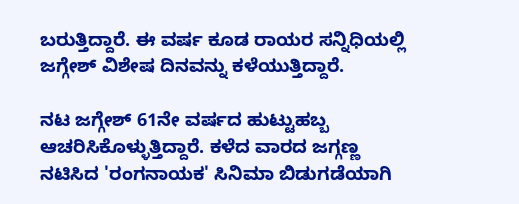ಬರುತ್ತಿದ್ದಾರೆ. ಈ ವರ್ಷ ಕೂಡ ರಾಯರ ಸನ್ನಿಧಿಯಲ್ಲಿ ಜಗ್ಗೇಶ್ ವಿಶೇಷ ದಿನವನ್ನು ಕಳೆಯುತ್ತಿದ್ದಾರೆ.

ನಟ ಜಗ್ಗೇಶ್ 61ನೇ ವರ್ಷದ ಹುಟ್ಟುಹಬ್ಬ ಆಚರಿಸಿಕೊಳ್ಳುತ್ತಿದ್ದಾರೆ. ಕಳೆದ ವಾರದ ಜಗ್ಗಣ್ಣ ನಟಿಸಿದ 'ರಂಗನಾಯಕ' ಸಿನಿಮಾ ಬಿಡುಗಡೆಯಾಗಿ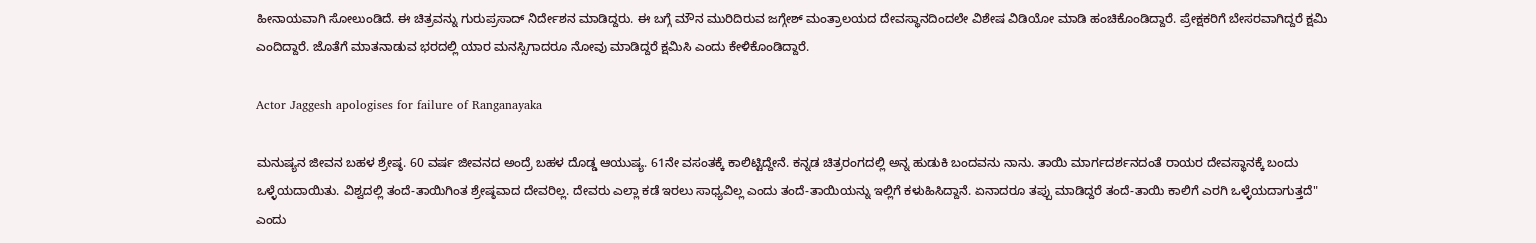ಹೀನಾಯವಾಗಿ ಸೋಲುಂಡಿದೆ. ಈ ಚಿತ್ರವನ್ನು ಗುರುಪ್ರಸಾದ್ ನಿರ್ದೇಶನ ಮಾಡಿದ್ದರು. ಈ ಬಗ್ಗೆ ಮೌನ ಮುರಿದಿರುವ ಜಗ್ಗೇಶ್ ಮಂತ್ರಾಲಯದ ದೇವಸ್ಥಾನದಿಂದಲೇ ವಿಶೇಷ ವಿಡಿಯೋ ಮಾಡಿ ಹಂಚಿಕೊಂಡಿದ್ದಾರೆ. ಪ್ರೇಕ್ಷಕರಿಗೆ ಬೇಸರವಾಗಿದ್ದರೆ ಕ್ಷಮಿ ಎಂದಿದ್ದಾರೆ. ಜೊತೆಗೆ ಮಾತನಾಡುವ ಭರದಲ್ಲಿ ಯಾರ ಮನಸ್ಸಿಗಾದರೂ ನೋವು ಮಾಡಿದ್ದರೆ ಕ್ಷಮಿಸಿ ಎಂದು ಕೇಳಿಕೊಂಡಿದ್ದಾರೆ.

Actor Jaggesh apologises for failure of Ranganayaka

ಮನುಷ್ಯನ ಜೀವನ ಬಹಳ ಶ್ರೇಷ್ಠ. 60 ವರ್ಷ ಜೀವನದ ಅಂದ್ರೆ ಬಹಳ ದೊಡ್ಡ ಆಯುಷ್ಯ. 61ನೇ ವಸಂತಕ್ಕೆ ಕಾಲಿಟ್ಟಿದ್ದೇನೆ. ಕನ್ನಡ ಚಿತ್ರರಂಗದಲ್ಲಿ ಅನ್ನ ಹುಡುಕಿ ಬಂದವನು ನಾನು. ತಾಯಿ ಮಾರ್ಗದರ್ಶನದಂತೆ ರಾಯರ ದೇವಸ್ಥಾನಕ್ಕೆ ಬಂದು ಒಳ್ಳೆಯದಾಯಿತು. ವಿಶ್ವದಲ್ಲಿ ತಂದೆ-ತಾಯಿಗಿಂತ ಶ್ರೇಷ್ಠವಾದ ದೇವರಿಲ್ಲ. ದೇವರು ಎಲ್ಲಾ ಕಡೆ ಇರಲು ಸಾಧ್ಯವಿಲ್ಲ ಎಂದು ತಂದೆ-ತಾಯಿಯನ್ನು ಇಲ್ಲಿಗೆ ಕಳುಹಿಸಿದ್ದಾನೆ. ಏನಾದರೂ ತಪ್ಪು ಮಾಡಿದ್ದರೆ ತಂದೆ-ತಾಯಿ ಕಾಲಿಗೆ ಎರಗಿ ಒಳ್ಳೆಯದಾಗುತ್ತದೆ" ಎಂದು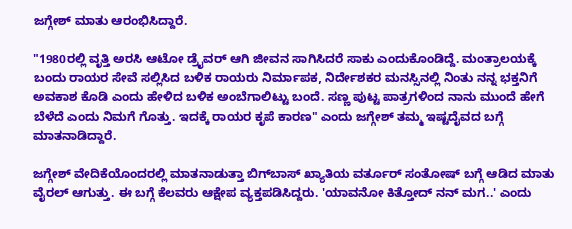ಜಗ್ಗೇಶ್ ಮಾತು ಆರಂಭಿಸಿದ್ದಾರೆ.

"1980ರಲ್ಲಿ ವೃತ್ತಿ ಅರಸಿ ಆಟೋ ಡ್ರೈವರ್ ಆಗಿ ಜೀವನ ಸಾಗಿಸಿದರೆ ಸಾಕು ಎಂದುಕೊಂಡಿದ್ದೆ. ಮಂತ್ರಾಲಯಕ್ಕೆ ಬಂದು ರಾಯರ ಸೇವೆ ಸಲ್ಲಿಸಿದ ಬಳಿಕ ರಾಯರು ನಿರ್ಮಾಪಕ, ನಿರ್ದೇಶಕರ ಮನಸ್ಸಿನಲ್ಲಿ ನಿಂತು ನನ್ನ ಭಕ್ತನಿಗೆ ಅವಕಾಶ ಕೊಡಿ ಎಂದು ಹೇಳಿದ ಬಳಿಕ ಅಂಬೆಗಾಲಿಟ್ಟು ಬಂದೆ. ಸಣ್ಣ ಪುಟ್ಟ ಪಾತ್ರಗಳಿಂದ ನಾನು ಮುಂದೆ ಹೇಗೆ ಬೆಳೆದೆ ಎಂದು ನಿಮಗೆ ಗೊತ್ತು. ಇದಕ್ಕೆ ರಾಯರ ಕೃಪೆ ಕಾರಣ" ಎಂದು ಜಗ್ಗೇಶ್ ತಮ್ಮ ಇಷ್ಟದೈವದ ಬಗ್ಗೆ ಮಾತನಾಡಿದ್ದಾರೆ.

ಜಗ್ಗೇಶ್ ವೇದಿಕೆಯೊಂದರಲ್ಲಿ ಮಾತನಾಡುತ್ತಾ ಬಿಗ್‌ಬಾಸ್ ಖ್ಯಾತಿಯ ವರ್ತೂರ್ ಸಂತೋಷ್ ಬಗ್ಗೆ ಆಡಿದ ಮಾತು ವೈರಲ್ ಆಗುತ್ತು. ಈ ಬಗ್ಗೆ ಕೆಲವರು ಆಕ್ಷೇಪ ವ್ಯಕ್ತಪಡಿಸಿದ್ದರು. 'ಯಾವನೋ ಕಿತ್ತೋದ್ ನನ್ ಮಗ..' ಎಂದು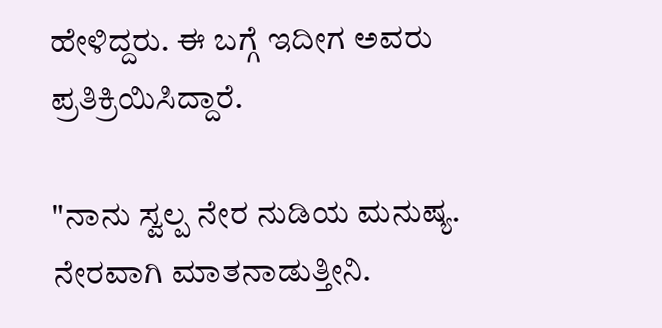ಹೇಳಿದ್ದರು. ಈ ಬಗ್ಗೆ ಇದೀಗ ಅವರು ಪ್ರತಿಕ್ರಿಯಿಸಿದ್ದಾರೆ.

"ನಾನು ಸ್ವಲ್ಪ ನೇರ ನುಡಿಯ ಮನುಷ್ಯ. ನೇರವಾಗಿ ಮಾತನಾಡುತ್ತೀನಿ.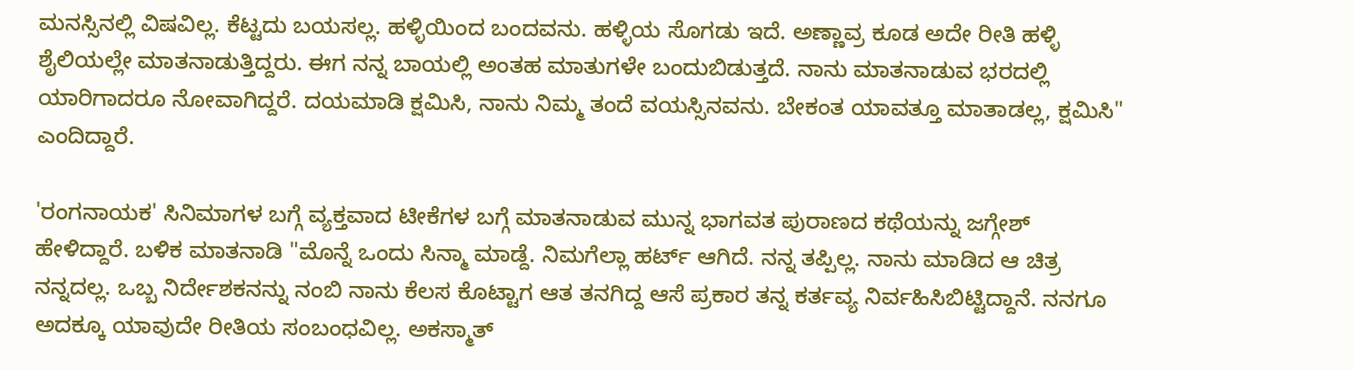ಮನಸ್ಸಿನಲ್ಲಿ ವಿಷವಿಲ್ಲ. ಕೆಟ್ಟದು ಬಯಸಲ್ಲ. ಹಳ್ಳಿಯಿಂದ ಬಂದವನು. ಹಳ್ಳಿಯ ಸೊಗಡು ಇದೆ. ಅಣ್ಣಾವ್ರ ಕೂಡ ಅದೇ ರೀತಿ ಹಳ್ಳಿ ಶೈಲಿಯಲ್ಲೇ ಮಾತನಾಡುತ್ತಿದ್ದರು. ಈಗ ನನ್ನ ಬಾಯಲ್ಲಿ ಅಂತಹ ಮಾತುಗಳೇ ಬಂದುಬಿಡುತ್ತದೆ. ನಾನು ಮಾತನಾಡುವ ಭರದಲ್ಲಿ ಯಾರಿಗಾದರೂ ನೋವಾಗಿದ್ದರೆ. ದಯಮಾಡಿ ಕ್ಷಮಿಸಿ, ನಾನು ನಿಮ್ಮ ತಂದೆ ವಯಸ್ಸಿನವನು. ಬೇಕಂತ ಯಾವತ್ತೂ ಮಾತಾಡಲ್ಲ, ಕ್ಷಮಿಸಿ" ಎಂದಿದ್ದಾರೆ.

'ರಂಗನಾಯಕ' ಸಿನಿಮಾಗಳ ಬಗ್ಗೆ ವ್ಯಕ್ತವಾದ ಟೀಕೆಗಳ ಬಗ್ಗೆ ಮಾತನಾಡುವ ಮುನ್ನ ಭಾಗವತ ಪುರಾಣದ ಕಥೆಯನ್ನು ಜಗ್ಗೇಶ್ ಹೇಳಿದ್ದಾರೆ. ಬಳಿಕ ಮಾತನಾಡಿ "ಮೊನ್ನೆ ಒಂದು ಸಿನ್ಮಾ ಮಾಡ್ದೆ. ನಿಮಗೆಲ್ಲಾ ಹರ್ಟ್ ಆಗಿದೆ. ನನ್ನ ತಪ್ಪಿಲ್ಲ. ನಾನು ಮಾಡಿದ ಆ ಚಿತ್ರ ನನ್ನದಲ್ಲ. ಒಬ್ಬ ನಿರ್ದೇಶಕನನ್ನು ನಂಬಿ ನಾನು ಕೆಲಸ ಕೊಟ್ಟಾಗ ಆತ ತನಗಿದ್ದ ಆಸೆ ಪ್ರಕಾರ ತನ್ನ ಕರ್ತವ್ಯ ನಿರ್ವಹಿಸಿಬಿಟ್ಟಿದ್ದಾನೆ. ನನಗೂ ಅದಕ್ಕೂ ಯಾವುದೇ ರೀತಿಯ ಸಂಬಂಧವಿಲ್ಲ. ಅಕಸ್ಮಾತ್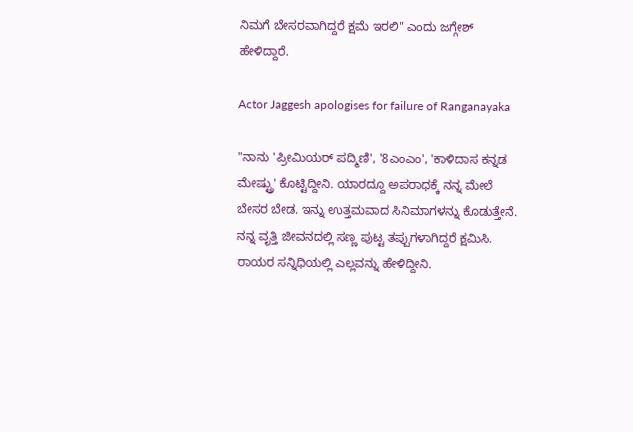ನಿಮಗೆ ಬೇಸರವಾಗಿದ್ದರೆ ಕ್ಷಮೆ ಇರಲಿ" ಎಂದು ಜಗ್ಗೇಶ್ ಹೇಳಿದ್ದಾರೆ.

Actor Jaggesh apologises for failure of Ranganayaka

"ನಾನು 'ಪ್ರೀಮಿಯರ್ ಪದ್ಮಿಣಿ', '8ಎಂಎಂ', 'ಕಾಳಿದಾಸ ಕನ್ನಡ ಮೇಷ್ಟ್ರು' ಕೊಟ್ಟಿದ್ದೀನಿ. ಯಾರದ್ದೂ ಅಪರಾಧಕ್ಕೆ ನನ್ನ ಮೇಲೆ ಬೇಸರ ಬೇಡ. ಇನ್ನು ಉತ್ತಮವಾದ ಸಿನಿಮಾಗಳನ್ನು ಕೊಡುತ್ತೇನೆ. ನನ್ನ ವೃತ್ತಿ ಜೀವನದಲ್ಲಿ ಸಣ್ಣ ಪುಟ್ಟ ತಪ್ಪುಗಳಾಗಿದ್ದರೆ ಕ್ಷಮಿಸಿ. ರಾಯರ ಸನ್ನಿಧಿಯಲ್ಲಿ ಎಲ್ಲವನ್ನು ಹೇಳಿದ್ದೀನಿ.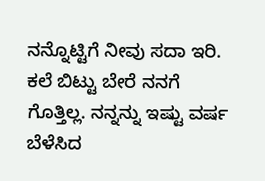ನನ್ನೊಟ್ಟಿಗೆ ನೀವು ಸದಾ ಇರಿ. ಕಲೆ ಬಿಟ್ಟು ಬೇರೆ ನನಗೆ ಗೊತ್ತಿಲ್ಲ. ನನ್ನನ್ನು ಇಷ್ಟು ವರ್ಷ ಬೆಳೆಸಿದ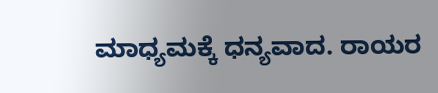ಮಾಧ್ಯಮಕ್ಕೆ ಧನ್ಯವಾದ. ರಾಯರ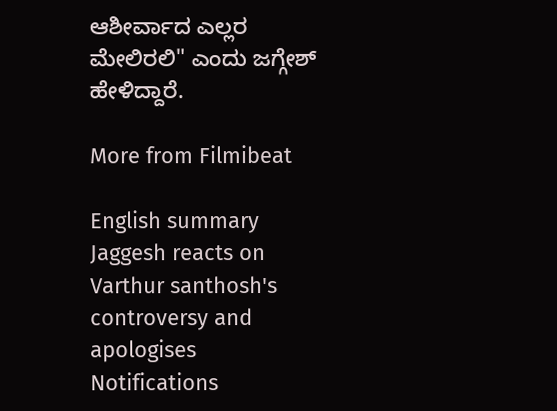ಆಶೀರ್ವಾದ ಎಲ್ಲರ ಮೇಲಿರಲಿ" ಎಂದು ಜಗ್ಗೇಶ್ ಹೇಳಿದ್ದಾರೆ.

More from Filmibeat

English summary
Jaggesh reacts on Varthur santhosh's controversy and apologises
Notifications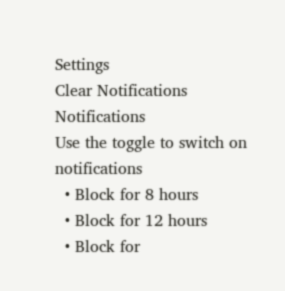Settings
Clear Notifications
Notifications
Use the toggle to switch on notifications
  • Block for 8 hours
  • Block for 12 hours
  • Block for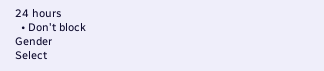24 hours
  • Don't block
Gender
Select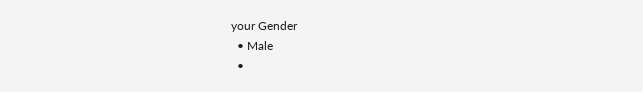your Gender
  • Male
  •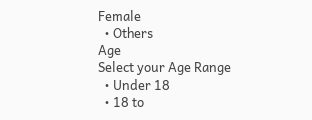Female
  • Others
Age
Select your Age Range
  • Under 18
  • 18 to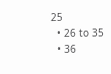25
  • 26 to 35
  • 36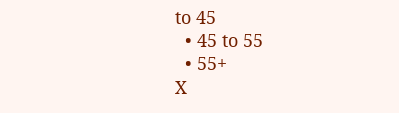to 45
  • 45 to 55
  • 55+
X